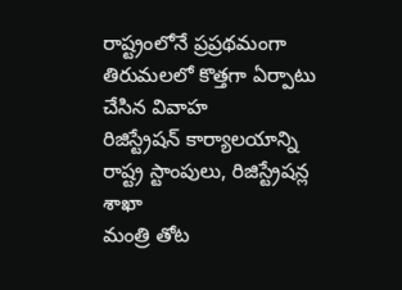రాష్ట్రంలోనే ప్రప్రథమంగా తిరుమలలో కొత్తగా ఏర్పాటు చేసిన వివాహ
రిజిస్ట్రేషన్ కార్యాలయాన్ని రాష్ట్ర స్టాంపులు, రిజిస్ట్రేషన్ల శాఖా
మంత్రి తోట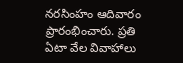నరసింహం ఆదివారం ప్రారంభించారు. ప్రతి ఏటా వేల వివాహాలు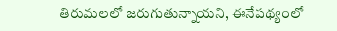తిరుమలలో జరుగుతున్నాయని, ఈనేపథ్యంలో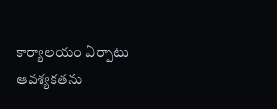కార్యాలయం ఏర్పాటు ఆవశ్యకతను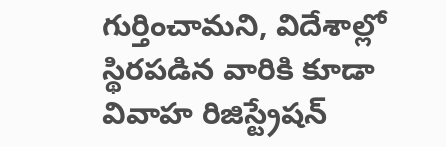గుర్తించామని, విదేశాల్లో స్థిరపడిన వారికి కూడా వివాహ రిజిస్ట్రేషన్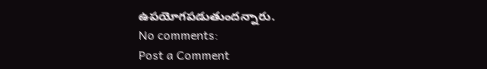ఉపయోగపడుతుందన్నారు.
No comments:
Post a Comment